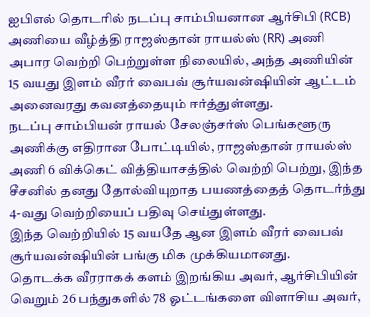ஐபிஎல் தொடரில் நடப்பு சாம்பியனான ஆர்சிபி (RCB) அணியை வீழ்த்தி ராஜஸ்தான் ராயல்ஸ் (RR) அணி அபார வெற்றி பெற்றுள்ள நிலையில், அந்த அணியின் 15 வயது இளம் வீரர் வைபவ் சூர்யவன்ஷியின் ஆட்டம் அனைவரது கவனத்தையும் ஈர்த்துள்ளது.
நடப்பு சாம்பியன் ராயல் சேலஞ்சர்ஸ் பெங்களூரு அணிக்கு எதிரான போட்டியில், ராஜஸ்தான் ராயல்ஸ் அணி 6 விக்கெட் வித்தியாசத்தில் வெற்றி பெற்று, இந்த சீசனில் தனது தோல்வியுறாத பயணத்தைத் தொடர்ந்து 4-வது வெற்றியைப் பதிவு செய்துள்ளது.
இந்த வெற்றியில் 15 வயதே ஆன இளம் வீரர் வைபவ் சூர்யவன்ஷியின் பங்கு மிக முக்கியமானது.
தொடக்க வீரராகக் களம் இறங்கிய அவர், ஆர்சிபியின் வெறும் 26 பந்துகளில் 78 ஓட்டங்களை விளாசிய அவர்,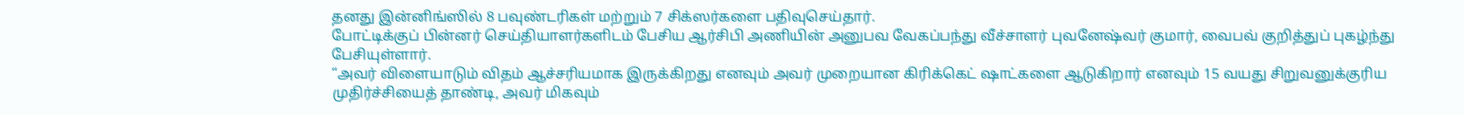தனது இன்னிங்ஸில் 8 பவுண்டரிகள் மற்றும் 7 சிக்ஸர்களை பதிவுசெய்தார்.
போட்டிக்குப் பின்னர் செய்தியாளர்களிடம் பேசிய ஆர்சிபி அணியின் அனுபவ வேகப்பந்து வீச்சாளர் புவனேஷ்வர் குமார், வைபவ் குறித்துப் புகழ்ந்து பேசியுள்ளார்.
“அவர் விளையாடும் விதம் ஆச்சரியமாக இருக்கிறது எனவும் அவர் முறையான கிரிக்கெட் ஷாட்களை ஆடுகிறார் எனவும் 15 வயது சிறுவனுக்குரிய முதிர்ச்சியைத் தாண்டி, அவர் மிகவும்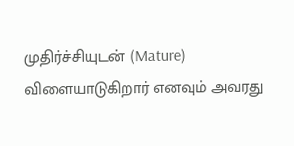முதிர்ச்சியுடன் (Mature) விளையாடுகிறார் எனவும் அவரது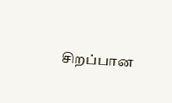சிறப்பான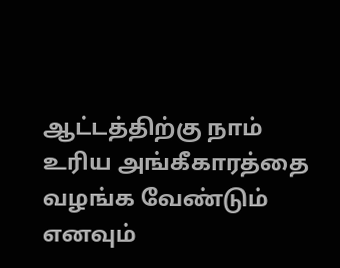ஆட்டத்திற்கு நாம் உரிய அங்கீகாரத்தை வழங்க வேண்டும் எனவும்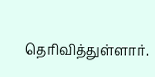தெரிவித்துள்ளார்.